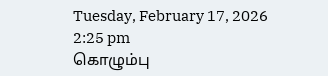Tuesday, February 17, 2026 2:25 pm
கொழும்பு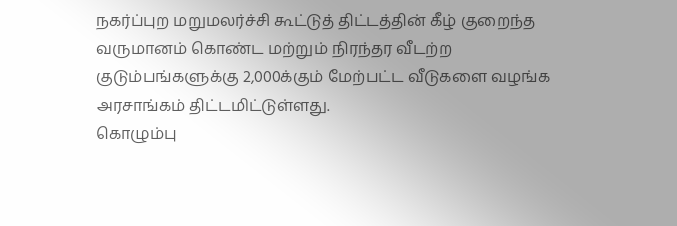நகர்ப்புற மறுமலர்ச்சி கூட்டுத் திட்டத்தின் கீழ் குறைந்த வருமானம் கொண்ட மற்றும் நிரந்தர வீடற்ற குடும்பங்களுக்கு 2,000க்கும் மேற்பட்ட வீடுகளை வழங்க அரசாங்கம் திட்டமிட்டுள்ளது.
கொழும்பு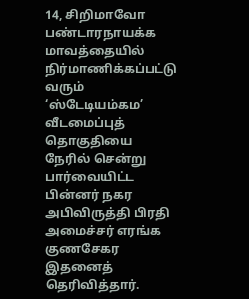14, சிறிமாவோ பண்டாரநாயக்க மாவத்தையில் நிர்மாணிக்கப்பட்டு வரும் ‘ஸ்டேடியம்கம’ வீடமைப்புத் தொகுதியை நேரில் சென்று பார்வையிட்ட பின்னர் நகர அபிவிருத்தி பிரதி அமைச்சர் எரங்க குணசேகர இதனைத் தெரிவித்தார்.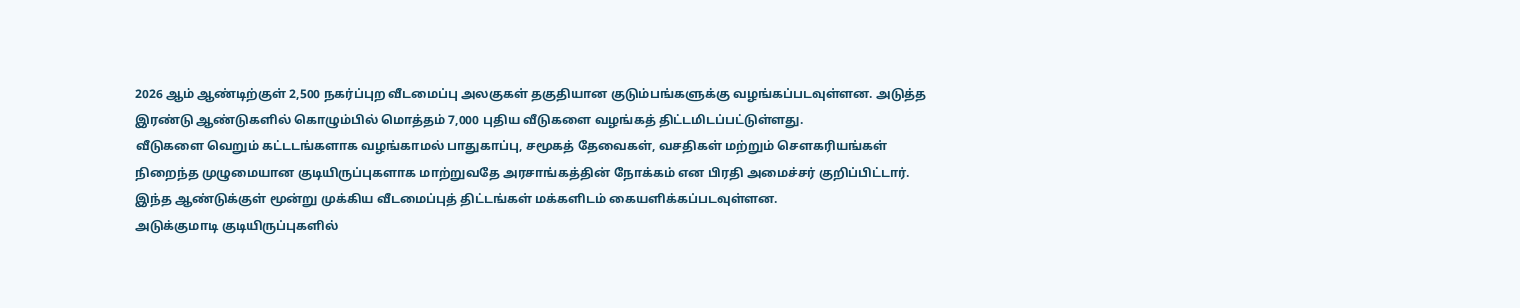2026 ஆம் ஆண்டிற்குள் 2,500 நகர்ப்புற வீடமைப்பு அலகுகள் தகுதியான குடும்பங்களுக்கு வழங்கப்படவுள்ளன. அடுத்த இரண்டு ஆண்டுகளில் கொழும்பில் மொத்தம் 7,000 புதிய வீடுகளை வழங்கத் திட்டமிடப்பட்டுள்ளது.
வீடுகளை வெறும் கட்டடங்களாக வழங்காமல் பாதுகாப்பு, சமூகத் தேவைகள், வசதிகள் மற்றும் சௌகரியங்கள் நிறைந்த முழுமையான குடியிருப்புகளாக மாற்றுவதே அரசாங்கத்தின் நோக்கம் என பிரதி அமைச்சர் குறிப்பிட்டார்.
இந்த ஆண்டுக்குள் மூன்று முக்கிய வீடமைப்புத் திட்டங்கள் மக்களிடம் கையளிக்கப்படவுள்ளன.
அடுக்குமாடி குடியிருப்புகளில்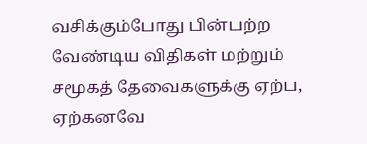வசிக்கும்போது பின்பற்ற வேண்டிய விதிகள் மற்றும் சமூகத் தேவைகளுக்கு ஏற்ப, ஏற்கனவே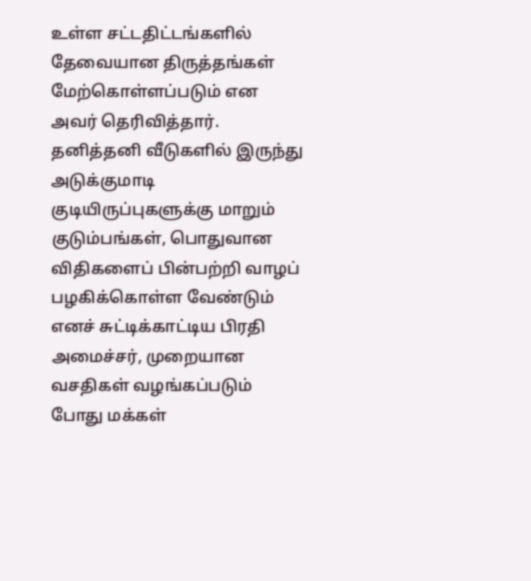உள்ள சட்டதிட்டங்களில் தேவையான திருத்தங்கள் மேற்கொள்ளப்படும் என அவர் தெரிவித்தார்.
தனித்தனி வீடுகளில் இருந்து அடுக்குமாடி குடியிருப்புகளுக்கு மாறும் குடும்பங்கள், பொதுவான விதிகளைப் பின்பற்றி வாழப் பழகிக்கொள்ள வேண்டும் எனச் சுட்டிக்காட்டிய பிரதி அமைச்சர், முறையான வசதிகள் வழங்கப்படும் போது மக்கள்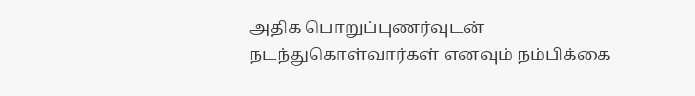அதிக பொறுப்புணர்வுடன் நடந்துகொள்வார்கள் எனவும் நம்பிக்கை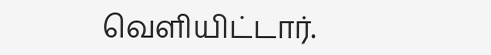வெளியிட்டார்.